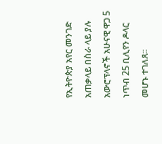የኢትዮጵያ አየር መንገድ አጠቃላይ በስራ ላይ ያሉ አውሮፕላኖች አሁናዊ ዋጋ 5 ነጥብ 25 ቢሊየን ዶላር መሆኑ ተገለጸ፡፡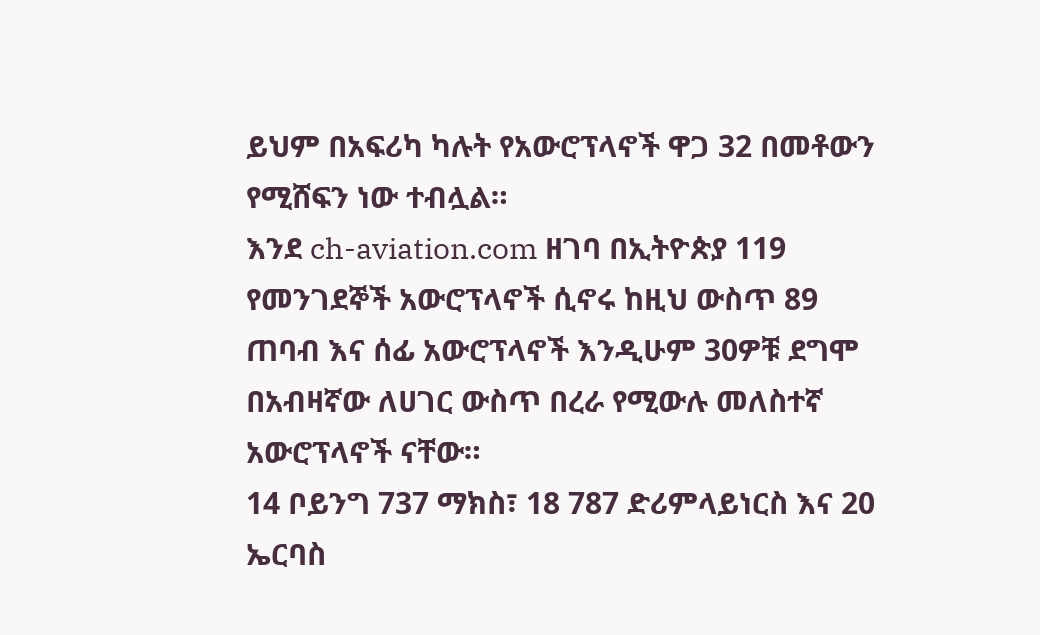ይህም በአፍሪካ ካሉት የአውሮፕላኖች ዋጋ 32 በመቶውን የሚሸፍን ነው ተብሏል።
እንደ ch-aviation.com ዘገባ በኢትዮጵያ 119 የመንገደኞች አውሮፕላኖች ሲኖሩ ከዚህ ውስጥ 89 ጠባብ እና ሰፊ አውሮፕላኖች እንዲሁም 30ዎቹ ደግሞ በአብዛኛው ለሀገር ውስጥ በረራ የሚውሉ መለስተኛ አውሮፕላኖች ናቸው።
14 ቦይንግ 737 ማክስ፣ 18 787 ድሪምላይነርስ እና 20 ኤርባስ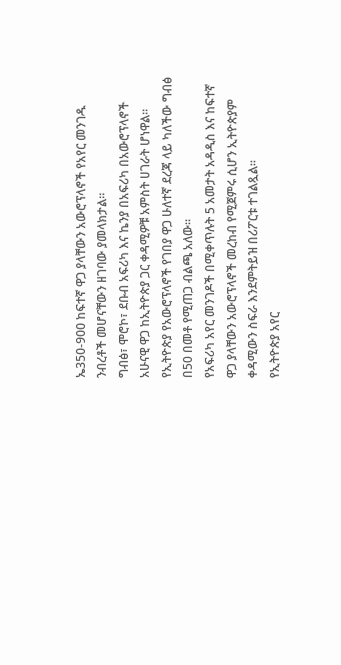ኤ350-900 ከፍተኛ ዋጋ ያላቸውን አውሮፕላኖች የአየር መንገዱ ንብረቶች መሆናቸውን ዘገባው ያመላክታል።
ግብፅ፣ ሞሮኮ፣ ደቡብ አፍሪካ እና ኬንያ በአፍሪካ በአውሮፕላኖች አሁናዊ ዋጋ ከኢትዮጵያ ጋር ቀዳሚዎቹ አምስት ሀገራት ሆነዋል።
የኢትዮጵያ የአውሮፕላኖች የገበያ ዋጋ ሁለተኛ ደረጃ ላይ ካለችው ግብፅ በ50 በመቶ የሚጠጋ ብልጫ አለው፡፡
የአፍሪካ አየር መንገዶች በሚቀጥሉት 5 አመታት አዳዲስ እና ከፍተኛ ዋጋ ያላቸውን አውሮፕላኖች መረከብ የሚጀምሩ ሲሆን ኢትዮጵያም ቀዳሚውን ስፍራ እንደምትይዝ በሪፖርቱ ተገልጿል፡፡
የኢትዮጵያ አየር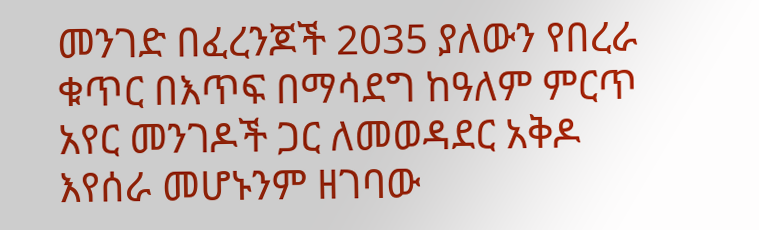መንገድ በፈረንጆች 2035 ያለውን የበረራ ቁጥር በእጥፍ በማሳደግ ከዓለም ምርጥ አየር መንገዶች ጋር ለመወዳደር አቅዶ እየሰራ መሆኑንም ዘገባው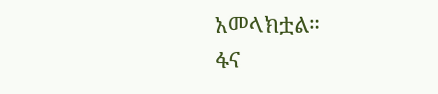አመላክቷል።
ፋና